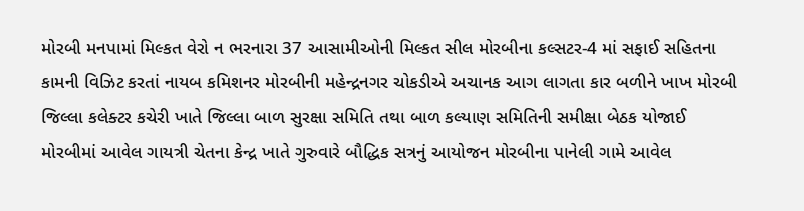મોરબી મનપામાં મિલ્કત વેરો ન ભરનારા 37 આસામીઓની મિલ્કત સીલ મોરબીના કલ્સટર-4 માં સફાઈ સહિતના કામની વિઝિટ કરતાં નાયબ કમિશનર મોરબીની મહેન્દ્રનગર ચોકડીએ અચાનક આગ લાગતા કાર બળીને ખાખ મોરબી જિલ્લા કલેક્ટર કચેરી ખાતે જિલ્લા બાળ સુરક્ષા સમિતિ તથા બાળ કલ્યાણ સમિતિની સમીક્ષા બેઠક યોજાઈ મોરબીમાં આવેલ ગાયત્રી ચેતના કેન્દ્ર ખાતે ગુરુવારે બૌદ્ધિક સત્રનું આયોજન મોરબીના પાનેલી ગામે આવેલ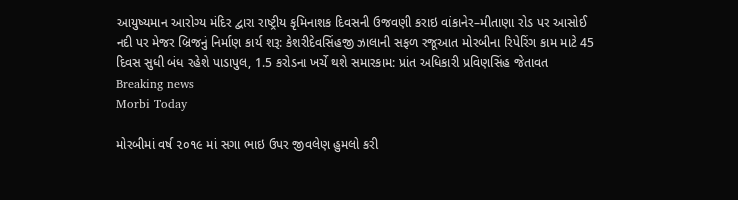આયુષ્યમાન આરોગ્ય મંદિર દ્વારા રાષ્ટ્રીય કૃમિનાશક દિવસની ઉજવણી કરાઇ વાંકાનેર–મીતાણા રોડ પર આસોઈ નદી પર મેજર બ્રિજનું નિર્માણ કાર્ય શરૂ: કેશરીદેવસિંહજી ઝાલાની સફળ રજૂઆત મોરબીના રિપેરિંગ કામ માટે 45 દિવસ સુધી બંધ રહેશે પાડાપુલ, 1.5 કરોડના ખર્ચે થશે સમારકામ: પ્રાંત અધિકારી પ્રવિણસિંહ જેતાવત
Breaking news
Morbi Today

મોરબીમાં વર્ષ ૨૦૧૯ માં સગા ભાઇ ઉપર જીવલેણ હુમલો કરી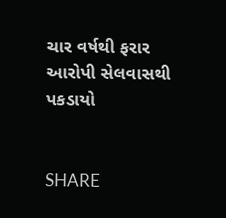ચાર વર્ષથી ફરાર આરોપી સેલવાસથી પકડાયો


SHARE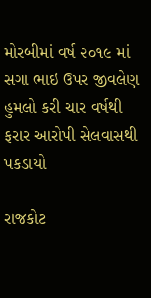મોરબીમાં વર્ષ ૨૦૧૯ માં સગા ભાઇ ઉપર જીવલેણ હુમલો કરી ચાર વર્ષથી ફરાર આરોપી સેલવાસથી પકડાયો

રાજકોટ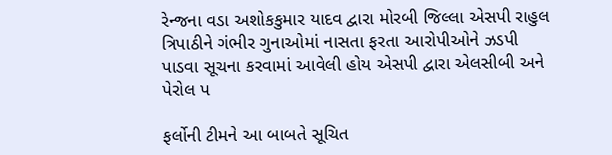રેન્જના વડા અશોકકુમાર યાદવ દ્વારા મોરબી જિલ્લા એસપી રાહુલ ત્રિપાઠીને ગંભીર ગુનાઓમાં નાસતા ફરતા આરોપીઓને ઝડપી પાડવા સૂચના કરવામાં આવેલી હોય એસપી દ્વારા એલસીબી અને પેરોલ પ

ફર્લોની ટીમને આ બાબતે સૂચિત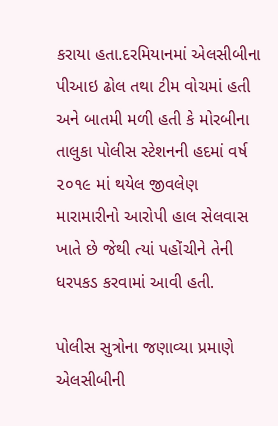કરાયા હતા.દરમિયાનમાં એલસીબીના પીઆઇ ઢોલ તથા ટીમ વોચમાં હતી અને બાતમી મળી હતી કે મોરબીના તાલુકા પોલીસ સ્ટેશનની હદમાં વર્ષ ૨૦૧૯ માં થયેલ જીવલેણ મારામારીનો આરોપી હાલ સેલવાસ ખાતે છે જેથી ત્યાં પહોંચીને તેની ધરપકડ કરવામાં આવી હતી.

પોલીસ સુત્રોના જણાવ્યા પ્રમાણે એલસીબીની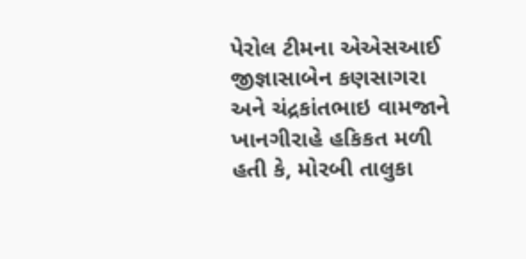પેરોલ ટીમના એએસઆઈ જીજ્ઞાસાબેન કણસાગરા અને ચંદ્રકાંતભાઇ વામજાને ખાનગીરાહે હકિકત મળી હતી કે, મોરબી તાલુકા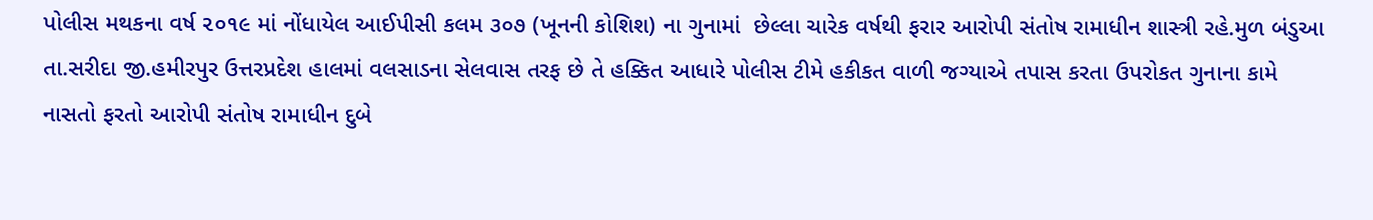પોલીસ મથકના વર્ષ ૨૦૧૯ માં નોંધાયેલ આઈપીસી કલમ ૩૦૭ (ખૂનની કોશિશ) ના ગુનામાં  છેલ્લા ચારેક વર્ષથી ફરાર આરોપી સંતોષ રામાધીન શાસ્ત્રી રહે.મુળ બંડુઆ તા.સરીદા જી.હમીરપુર ઉત્તરપ્રદેશ હાલમાં વલસાડના સેલવાસ તરફ છે તે હક્કિત આધારે પોલીસ ટીમે હકીકત વાળી જગ્યાએ તપાસ કરતા ઉપરોકત ગુનાના કામે નાસતો ફરતો આરોપી સંતોષ રામાધીન દુબે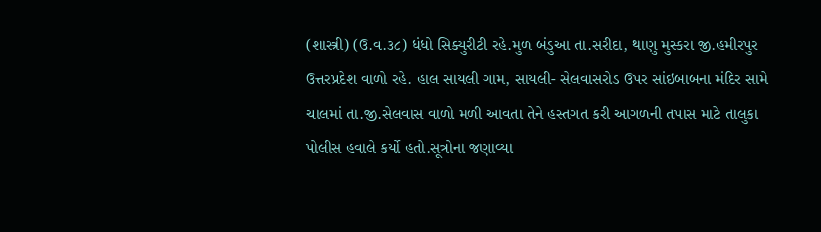(શાસ્ત્રી) (ઉ.વ.૩૮) ધંધો સિક્યુરીટી રહે.મુળ બંડુઆ તા.સરીદા, થાણુ મુસ્કરા જી.હમીરપુર ઉત્તરપ્રદેશ વાળો રહે. હાલ સાયલી ગામ, સાયલી- સેલવાસરોડ ઉપર સાંઇબાબના મંદિર સામે ચાલમાં તા.જી.સેલવાસ વાળો મળી આવતા તેને હસ્તગત કરી આગળની તપાસ માટે તાલુકા પોલીસ હવાલે કર્યો હતો.સૂત્રોના જણાવ્યા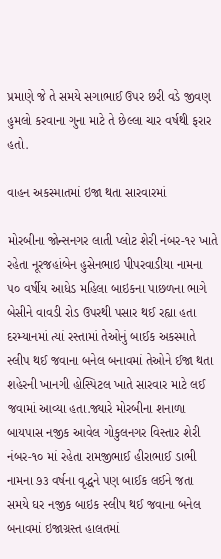પ્રમાણે જે તે સમયે સગાભાઈ ઉપર છરી વડે જીવણ હુમલો કરવાના ગુના માટે તે છેલ્લા ચાર વર્ષથી ફરાર હતો.

વાહન અકસ્માતમાં ઇજા થતા સારવારમાં

મોરબીના જોન્સનગર લાતી પ્લોટ શેરી નંબર-૧૨ ખાતે રહેતા નૂરજહાંબેન હુસેનભાઇ પીપરવાડીયા નામના ૫૦ વર્ષીય આધેડ મહિલા બાઇકના પાછળના ભાગે બેસીને વાવડી રોડ ઉપરથી પસાર થઈ રહ્યા હતા દરમ્યાનમાં ત્યાં રસ્તામાં તેઓનું બાઈક અકસ્માતે સ્લીપ થઈ જવાના બનેલ બનાવમાં તેઓને ઈજા થતા શહેરની ખાનગી હોસ્પિટલ ખાતે સારવાર માટે લઈ જવામાં આવ્યા હતા.જ્યારે મોરબીના શનાળા બાયપાસ નજીક આવેલ ગોકુલનગર વિસ્તાર શેરી નંબર-૧૦ માં રહેતા રામજીભાઈ હીરાભાઈ ડાભી નામના ૭૩ વર્ષના વૃદ્ધને પણ બાઈક લઈને જતા સમયે ઘર નજીક બાઇક સ્લીપ થઈ જવાના બનેલ બનાવમાં ઇજાગ્રસ્ત હાલતમાં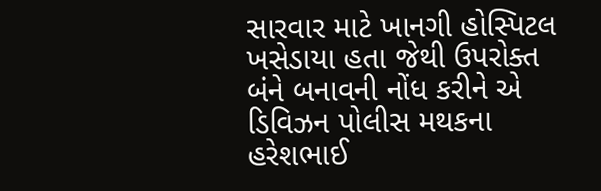સારવાર માટે ખાનગી હોસ્પિટલ ખસેડાયા હતા જેથી ઉપરોક્ત બંને બનાવની નોંધ કરીને એ ડિવિઝન પોલીસ મથકના હરેશભાઈ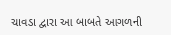ચાવડા દ્વારા આ બાબતે આગળની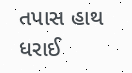તપાસ હાથ ધરાઈ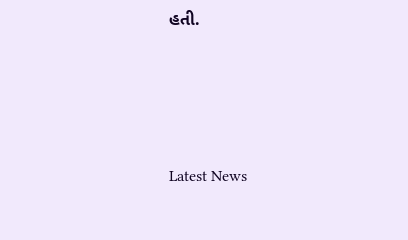હતી.






Latest News